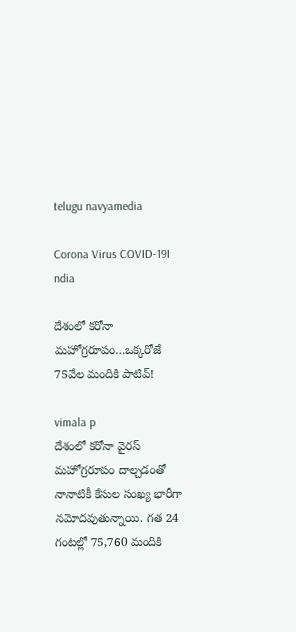telugu navyamedia

Corona Virus COVID-19I ndia

దేశంలో కరోనా మహోగ్రరూపం…ఒక్కరోజే 75వేల మందికి పాటివ్!

vimala p
దేశంలో కరోనా వైరస్ మహోగ్రరూపం దాల్చడంతో నానాటికీ కేసుల సంఖ్య భారీగా నమోదవుతున్నాయి. గత 24 గంటల్లో 75,760 మందికి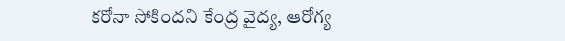కరోనా సోకిందని కేంద్ర వైద్య, ఆరోగ్య